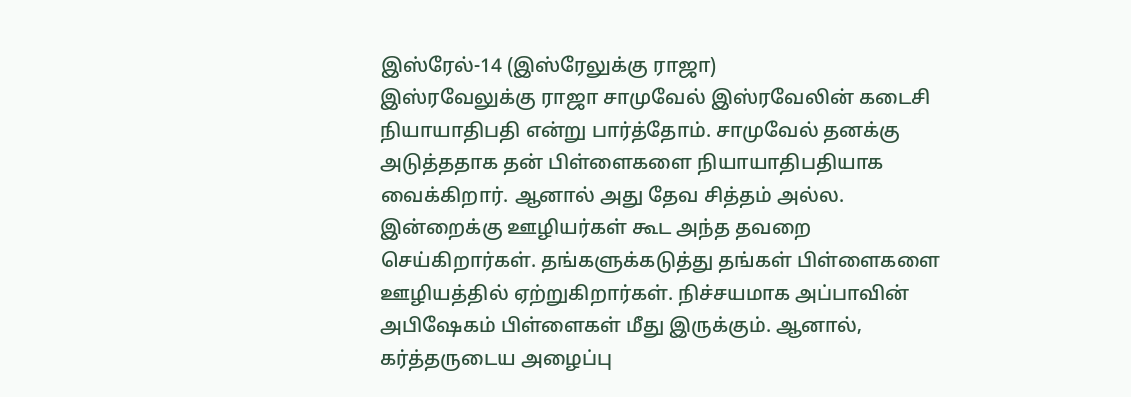இஸ்ரேல்-14 (இஸ்ரேலுக்கு ராஜா)
இஸ்ரவேலுக்கு ராஜா சாமுவேல் இஸ்ரவேலின் கடைசி நியாயாதிபதி என்று பார்த்தோம். சாமுவேல் தனக்கு அடுத்ததாக தன் பிள்ளைகளை நியாயாதிபதியாக வைக்கிறார். ஆனால் அது தேவ சித்தம் அல்ல. இன்றைக்கு ஊழியர்கள் கூட அந்த தவறை செய்கிறார்கள். தங்களுக்கடுத்து தங்கள் பிள்ளைகளை ஊழியத்தில் ஏற்றுகிறார்கள். நிச்சயமாக அப்பாவின் அபிஷேகம் பிள்ளைகள் மீது இருக்கும். ஆனால், கர்த்தருடைய அழைப்பு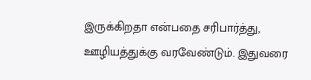இருக்கிறதா என்பதை சரிபார்த்து, ஊழியத்துக்கு வரவேண்டும். இதுவரை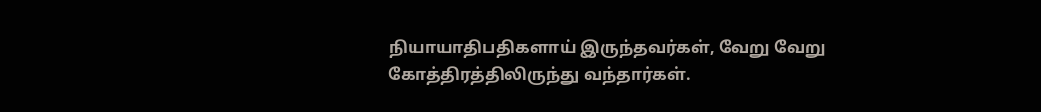நியாயாதிபதிகளாய் இருந்தவர்கள், வேறு வேறு கோத்திரத்திலிருந்து வந்தார்கள்.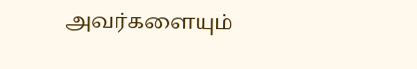அவர்களையும்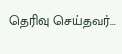தெரிவு செய்தவர்…